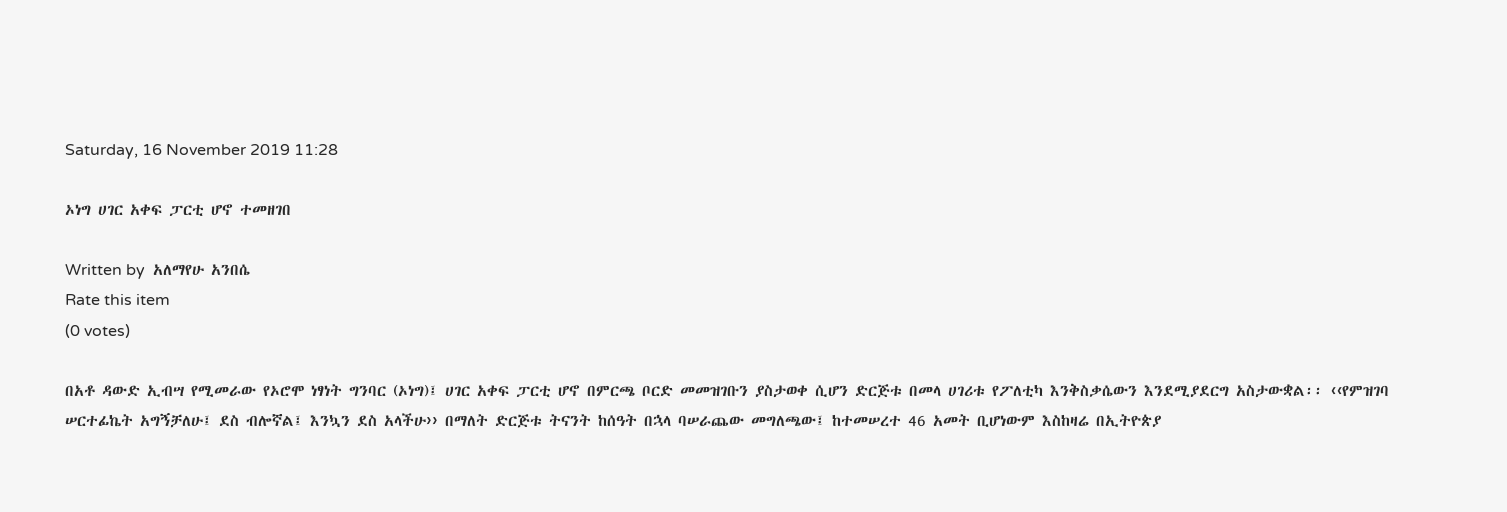Saturday, 16 November 2019 11:28

ኦነግ ሀገር አቀፍ ፓርቲ ሆኖ ተመዘገበ

Written by  አለማየሁ አንበሴ
Rate this item
(0 votes)

በአቶ ዳውድ ኢብሣ የሚመራው የኦሮሞ ነፃነት ግንባር (ኦነግ)፤ ሀገር አቀፍ ፓርቲ ሆኖ በምርጫ ቦርድ መመዝገቡን ያስታወቀ ሲሆን ድርጅቱ በመላ ሀገሪቱ የፖለቲካ እንቅስቃሴውን እንደሚያደርግ አስታውቋል፡፡ ‹‹የምዝገባ ሠርተፊኬት አግኝቻለሁ፤ ደስ ብሎኛል፤ እንኳን ደስ አላችሁ›› በማለት ድርጅቱ ትናንት ከሰዓት በኋላ ባሠራጨው መግለጫው፤ ከተመሠረተ 46 አመት ቢሆነውም እስከዛሬ በኢትዮጵያ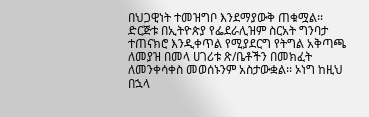በህጋዊነት ተመዝግቦ እንደማያውቅ ጠቁሟል፡፡
ድርጅቱ በኢትዮጵያ የፌደራሊዝም ስርአት ግንባታ ተጠናክሮ እንዲቀጥል የሚያደርግ የትግል አቅጣጫ ለመያዝ በመላ ሀገሪቱ ጽ/ቤቶችን በመክፈት ለመንቀሳቀስ መወሰኑንም አስታውቋል፡፡ ኦነግ ከዚህ በኋላ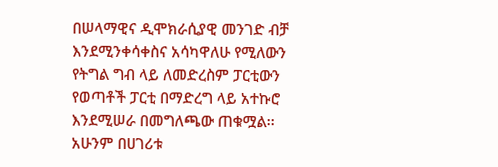በሠላማዊና ዲሞክራሲያዊ መንገድ ብቻ እንደሚንቀሳቀስና አሳካዋለሁ የሚለውን የትግል ግብ ላይ ለመድረስም ፓርቲውን የወጣቶች ፓርቲ በማድረግ ላይ አተኩሮ እንደሚሠራ በመግለጫው ጠቁሟል፡፡
አሁንም በሀገሪቱ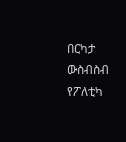በርካታ ውስብስብ የፖለቲካ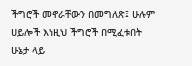ችግሮች መኖራቸውን በመግለጽ፤ ሁሉም ሀይሎች እነዚህ ችግሮች በሚፈቱበት ሁኔታ ላይ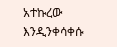አተኩረው እንዲንቀሳቀሱ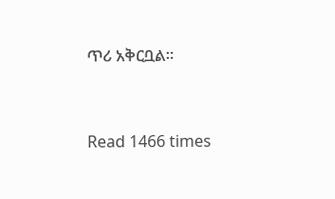ጥሪ አቅርቧል፡፡


Read 1466 times